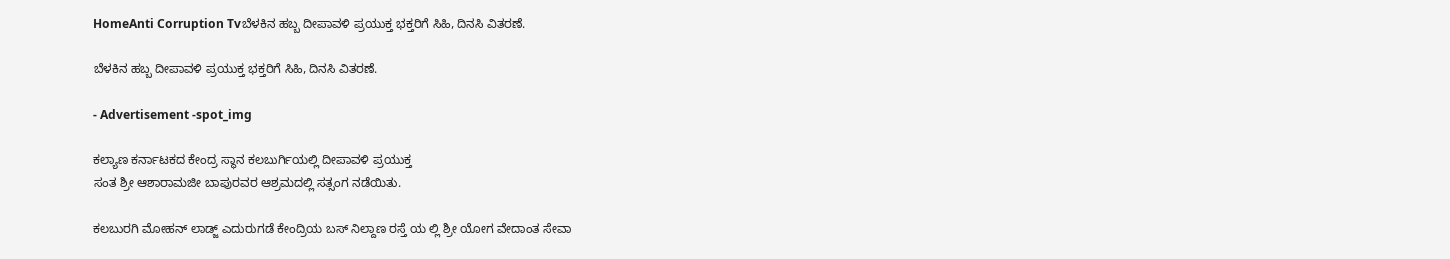HomeAnti Corruption Tvಬೆಳಕಿನ ಹಬ್ಬ ದೀಪಾವಳಿ ಪ್ರಯುಕ್ತ ಭಕ್ತರಿಗೆ ಸಿಹಿ, ದಿನಸಿ ವಿತರಣೆ.

ಬೆಳಕಿನ ಹಬ್ಬ ದೀಪಾವಳಿ ಪ್ರಯುಕ್ತ ಭಕ್ತರಿಗೆ ಸಿಹಿ, ದಿನಸಿ ವಿತರಣೆ.

- Advertisement -spot_img

ಕಲ್ಯಾಣ ಕರ್ನಾಟಕದ ಕೇಂದ್ರ ಸ್ಥಾನ ಕಲಬುರ್ಗಿಯಲ್ಲಿ ದೀಪಾವಳಿ ಪ್ರಯುಕ್ತ
ಸಂತ ಶ್ರೀ ಆಶಾರಾಮಜೀ ಬಾಪುರವರ ಆಶ್ರಮದಲ್ಲಿ ಸತ್ಸಂಗ ನಡೆಯಿತು.

ಕಲಬುರಗಿ ಮೋಹನ್ ಲಾಡ್ಜ್ ಎದುರುಗಡೆ ಕೇಂದ್ರಿಯ ಬಸ್ ನಿಲ್ದಾಣ ರಸ್ತೆ ಯ ಲ್ಲಿ ಶ್ರೀ ಯೋಗ ವೇದಾಂತ ಸೇವಾ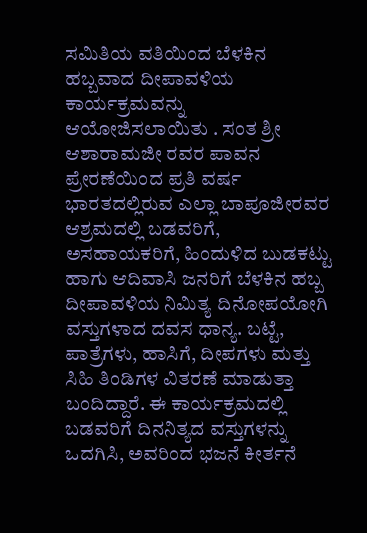ಸಮಿತಿಯ ವತಿಯಿಂದ ಬೆಳಕಿನ ಹಬ್ಬವಾದ ದೀಪಾವಳಿಯ ಕಾರ್ಯಕ್ರಮವನ್ನು ಆಯೋಜಿಸಲಾಯಿತು . ಸಂತ ಶ್ರೀ ಆಶಾರಾಮಜೀ ರವರ ಪಾವನ ಪ್ರೇರಣೆಯಿಂದ ಪ್ರತಿ ವರ್ಷ ಭಾರತದಲ್ಲಿರುವ ಎಲ್ಲಾ ಬಾಪೂಜೀರವರ ಆಶ್ರಮದಲ್ಲಿ ಬಡವರಿಗೆ, ಅಸಹಾಯಕರಿಗೆ, ಹಿಂದುಳಿದ ಬುಡಕಟ್ಟು ಹಾಗು ಆದಿವಾಸಿ ಜನರಿಗೆ ಬೆಳಕಿನ ಹಬ್ಬ ದೀಪಾವಳಿಯ ನಿಮಿತ್ಯ ದಿನೋಪಯೋಗಿ ವಸ್ತುಗಳಾದ ದವಸ ಧಾನ್ಯ. ಬಟ್ಟೆ, ಪಾತ್ರೆಗಳು, ಹಾಸಿಗೆ, ದೀಪಗಳು ಮತ್ತು ಸಿಹಿ ತಿಂಡಿಗಳ ವಿತರಣೆ ಮಾಡುತ್ತಾ ಬಂದಿದ್ದಾರೆ. ಈ ಕಾರ್ಯಕ್ರಮದಲ್ಲಿ ಬಡವರಿಗೆ ದಿನನಿತ್ಯದ ವಸ್ತುಗಳನ್ನು ಒದಗಿಸಿ, ಅವರಿಂದ ಭಜನೆ ಕೀರ್ತನೆ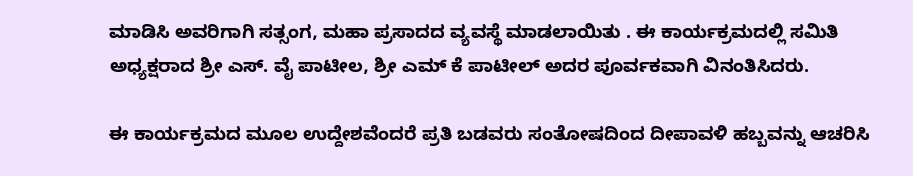ಮಾಡಿಸಿ ಅವರಿಗಾಗಿ ಸತ್ಸಂಗ, ಮಹಾ ಪ್ರಸಾದದ ವ್ಯವಸ್ಥೆ ಮಾಡಲಾಯಿತು . ಈ ಕಾರ್ಯಕ್ರಮದಲ್ಲಿ ಸಮಿತಿ ಅಧ್ಯಕ್ಷರಾದ ಶ್ರೀ ಎಸ್. ವೈ ಪಾಟೀಲ, ಶ್ರೀ ಎಮ್ ಕೆ ಪಾಟೀಲ್ ಅದರ ಪೂರ್ವಕವಾಗಿ ವಿನಂತಿಸಿದರು.

ಈ ಕಾರ್ಯಕ್ರಮದ ಮೂಲ ಉದ್ದೇಶವೆಂದರೆ ಪ್ರತಿ ಬಡವರು ಸಂತೋಷದಿಂದ ದೀಪಾವಳಿ ಹಬ್ಬವನ್ನು ಆಚರಿಸಿ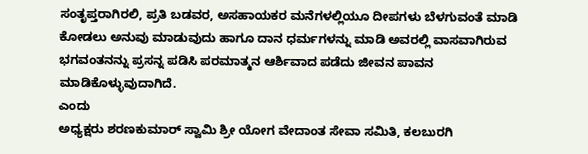ಸಂತೃಪ್ತರಾಗಿರಲಿ, ಪ್ರತಿ ಬಡವರ, ಅಸಹಾಯಕರ ಮನೆಗಳಲ್ಲಿಯೂ ದೀಪಗಳು ಬೆಳಗುವಂತೆ ಮಾಡಿ ಕೋಡಲು ಅನುವು ಮಾಡುವುದು ಹಾಗೂ ದಾನ ಧರ್ಮಗಳನ್ನು ಮಾಡಿ ಅವರಲ್ಲಿ ವಾಸವಾಗಿರುವ ಭಗವಂತನನ್ನು ಪ್ರಸನ್ನ ಪಡಿಸಿ ಪರಮಾತ್ಮನ ಆರ್ಶಿವಾದ ಪಡೆದು ಜೀವನ ಪಾವನ ಮಾಡಿಕೊಳ್ಳುವುದಾಗಿದೆ.
ಎಂದು
ಅಧ್ಯಕ್ಷರು ಶರಣಕುಮಾರ್ ಸ್ವಾಮಿ ಶ್ರೀ ಯೋಗ ವೇದಾಂತ ಸೇವಾ ಸಮಿತಿ, ಕಲಬುರಗಿ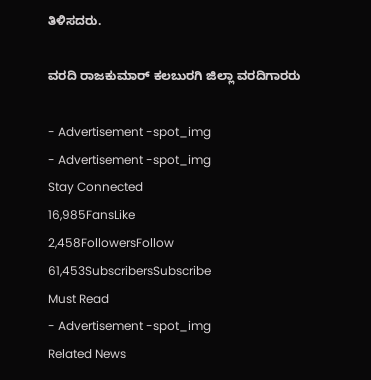ತಿಳಿಸದರು.

ವರದಿ ರಾಜಕುಮಾರ್ ಕಲಬುರಗಿ ಜಿಲ್ಲಾ ವರದಿಗಾರರು

- Advertisement -spot_img
- Advertisement -spot_img
Stay Connected
16,985FansLike
2,458FollowersFollow
61,453SubscribersSubscribe
Must Read
- Advertisement -spot_img
Related News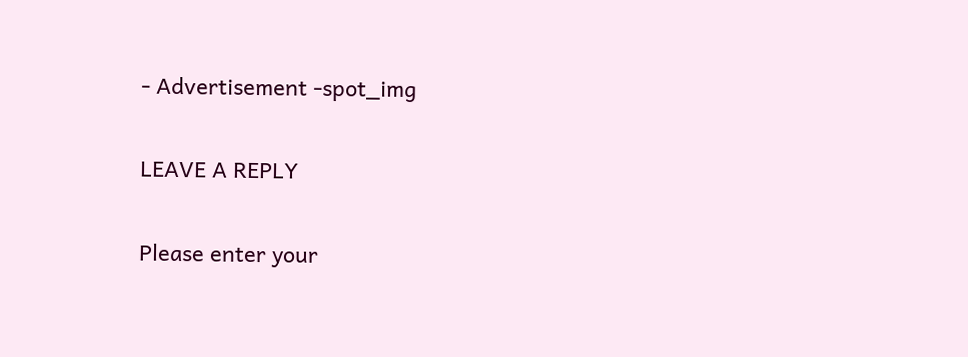- Advertisement -spot_img

LEAVE A REPLY

Please enter your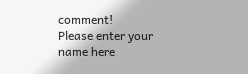comment!
Please enter your name here